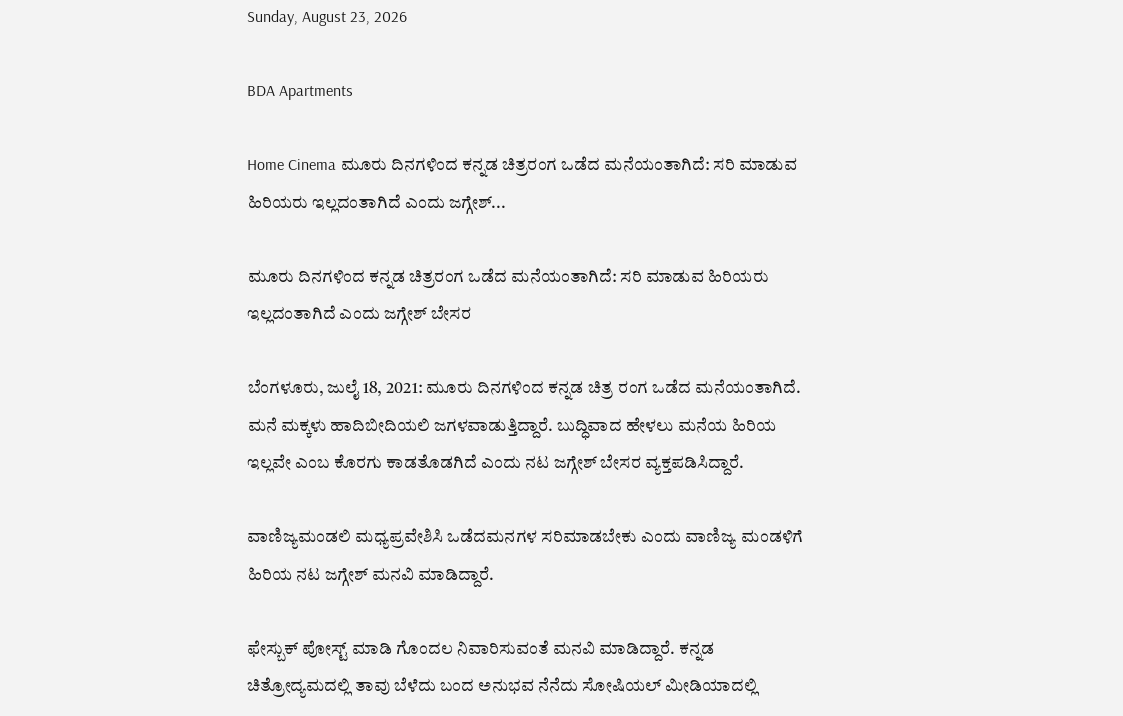Sunday, August 23, 2026

BDA Apartments

Home Cinema ಮೂರು ದಿನಗಳಿಂದ ಕನ್ನಡ ಚಿತ್ರರಂಗ ಒಡೆದ ಮನೆಯಂತಾಗಿದೆ: ಸರಿ ಮಾಡುವ ಹಿರಿಯರು ಇಲ್ಲದಂತಾಗಿದೆ ಎಂದು ಜಗ್ಗೇಶ್...

ಮೂರು ದಿನಗಳಿಂದ ಕನ್ನಡ ಚಿತ್ರರಂಗ ಒಡೆದ ಮನೆಯಂತಾಗಿದೆ: ಸರಿ ಮಾಡುವ ಹಿರಿಯರು ಇಲ್ಲದಂತಾಗಿದೆ ಎಂದು ಜಗ್ಗೇಶ್ ಬೇಸರ

ಬೆಂಗಳೂರು, ಜುಲೈ 18, 2021: ಮೂರು ದಿನಗಳಿಂದ ಕನ್ನಡ ಚಿತ್ರ ರಂಗ ಒಡೆದ ಮನೆಯಂತಾಗಿದೆ. ಮನೆ ಮಕ್ಕಳು ಹಾದಿಬೀದಿಯಲಿ ಜಗಳವಾಡುತ್ತಿದ್ದಾರೆ. ಬುದ್ಧಿವಾದ ಹೇಳಲು ಮನೆಯ ಹಿರಿಯ ಇಲ್ಲವೇ ಎಂಬ ಕೊರಗು ಕಾಡತೊಡಗಿದೆ ಎಂದು ನಟ ಜಗ್ಗೇಶ್ ಬೇಸರ ವ್ಯಕ್ತಪಡಿಸಿದ್ದಾರೆ.

ವಾಣಿಜ್ಯಮಂಡಲಿ ಮಧ್ಯಪ್ರವೇಶಿಸಿ ಒಡೆದಮನಗಳ ಸರಿಮಾಡಬೇಕು ಎಂದು ವಾಣಿಜ್ಯ ಮಂಡಳಿಗೆ ಹಿರಿಯ ನಟ ಜಗ್ಗೇಶ್ ಮನವಿ ಮಾಡಿದ್ದಾರೆ.

ಫೇಸ್ಬುಕ್ ಪೋಸ್ಟ್ ಮಾಡಿ ಗೊಂದಲ ನಿವಾರಿಸುವಂತೆ ಮನವಿ ಮಾಡಿದ್ದಾರೆ. ಕನ್ನಡ ಚಿತ್ರೋದ್ಯಮದಲ್ಲಿ ತಾವು ಬೆಳೆದು ಬಂದ ಅನುಭವ ನೆನೆದು ಸೋಷಿಯಲ್ ಮೀಡಿಯಾದಲ್ಲಿ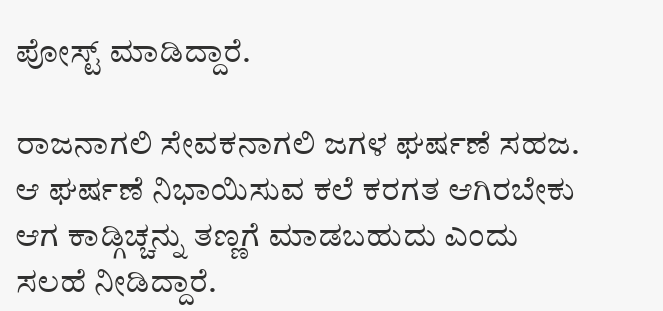ಪೋಸ್ಟ್ ಮಾಡಿದ್ದಾರೆ.

ರಾಜನಾಗಲಿ ಸೇವಕನಾಗಲಿ ಜಗಳ ಘರ್ಷಣೆ ಸಹಜ. ಆ ಘರ್ಷಣೆ ನಿಭಾಯಿಸುವ ಕಲೆ ಕರಗತ ಆಗಿರಬೇಕು ಆಗ ಕಾಡ್ಗಿಚ್ಚನ್ನು ತಣ್ಣಗೆ ಮಾಡಬಹುದು ಎಂದು ಸಲಹೆ ನೀಡಿದ್ದಾರೆ.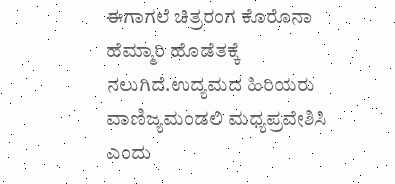ಈಗಾಗಲೆ ಚಿತ್ರರಂಗ ಕೊರೊನಾ ಹೆಮ್ಮಾರಿ ಹೊಡೆತಕ್ಕೆ ನಲುಗಿದೆ.ಉದ್ಯಮದ ಹಿರಿಯರು ವಾಣಿಜ್ಯಮಂಡಲಿ ಮಧ್ಯಪ್ರವೇಶಿಸಿ ಎಂದು‌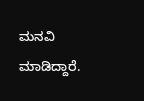ಮನವಿ ಮಾಡಿದ್ದಾರೆ.